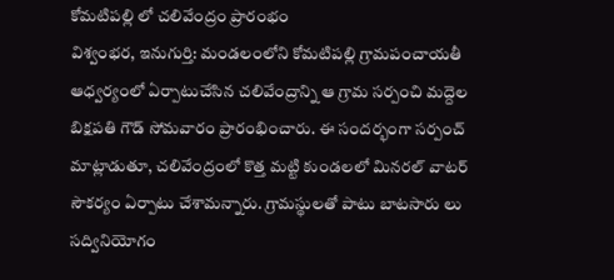కోమటిపల్లి లో చలివేంద్రం ప్రారంభం
విశ్వంభర, ఇనుగుర్తి: మండలంలోని కోమటిపల్లి గ్రామపంచాయతీ ఆధ్వర్యంలో ఏర్పాటుచేసిన చలివేంద్రాన్ని ఆ గ్రామ సర్పంచి మద్దెల బిక్షపతి గౌడ్ సోమవారం ప్రారంభించారు. ఈ సందర్భంగా సర్పంచ్ మాట్లాడుతూ, చలివేంద్రంలో కొత్త మట్టి కుండలలో మినరల్ వాటర్ సౌకర్యం ఏర్పాటు చేశామన్నారు. గ్రామస్థులతో పాటు బాటసారు లు సద్వినియోగం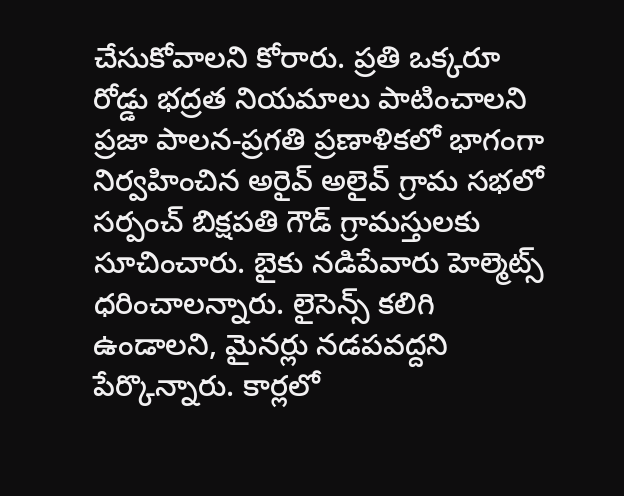చేసుకోవాలని కోరారు. ప్రతి ఒక్కరూ రోడ్డు భద్రత నియమాలు పాటించాలని ప్రజా పాలన-ప్రగతి ప్రణాళికలో భాగంగా నిర్వహించిన అరైవ్ అలైవ్ గ్రామ సభలో సర్పంచ్ బిక్షపతి గౌడ్ గ్రామస్తులకు సూచించారు. బైకు నడిపేవారు హెల్మెట్స్ ధరించాలన్నారు. లైసెన్స్ కలిగి ఉండాలని, మైనర్లు నడపవద్దని పేర్కొన్నారు. కార్లలో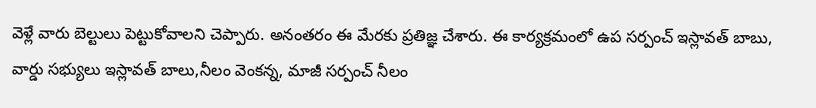వెళ్లే వారు బెల్టులు పెట్టుకోవాలని చెప్పారు. అనంతరం ఈ మేరకు ప్రతిజ్ఞ చేశారు. ఈ కార్యక్రమంలో ఉప సర్పంచ్ ఇస్లావత్ బాబు, వార్డు సభ్యులు ఇస్లావత్ బాలు,నీలం వెంకన్న, మాజీ సర్పంచ్ నీలం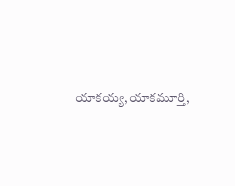యాకయ్య,యాకమూర్తి,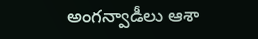అంగన్వాడీలు ఆశా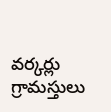వర్కర్లు గ్రామస్తులు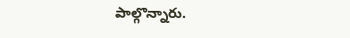పాల్గొన్నారు.